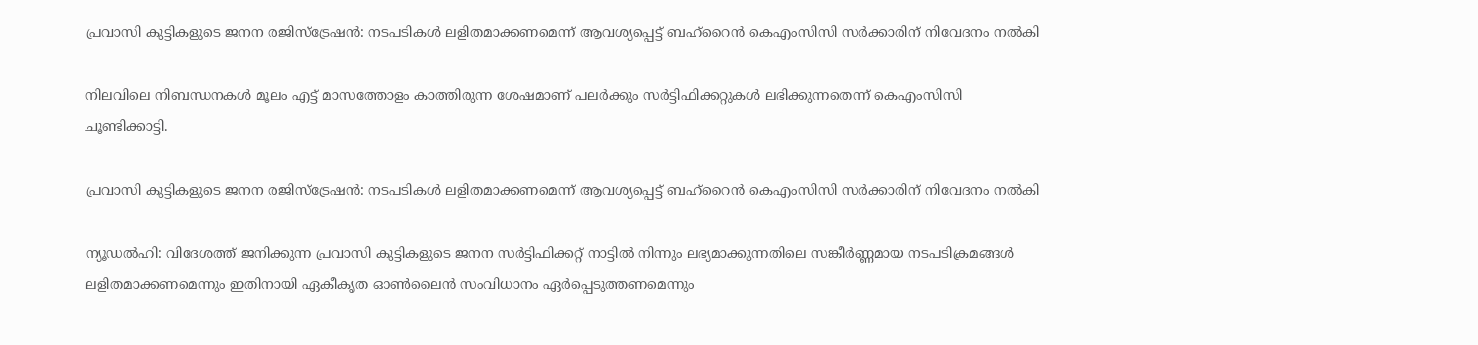പ്രവാസി കുട്ടികളുടെ ജനന രജിസ്ട്രേഷൻ: നടപടികൾ ലളിതമാക്കണമെന്ന് ആവശ്യപ്പെട്ട് ബഹ്‌റൈൻ കെഎംസിസി സർക്കാരിന് നിവേദനം നൽകി

നിലവിലെ നിബന്ധനകൾ മൂലം എട്ട് മാസത്തോളം കാത്തിരുന്ന ശേഷമാണ് പലർക്കും സർട്ടിഫിക്കറ്റുകൾ ലഭിക്കുന്നതെന്ന് കെഎംസിസി ചൂണ്ടിക്കാട്ടി.

പ്രവാസി കുട്ടികളുടെ ജനന രജിസ്ട്രേഷൻ: നടപടികൾ ലളിതമാക്കണമെന്ന് ആവശ്യപ്പെട്ട് ബഹ്‌റൈൻ കെഎംസിസി സർക്കാരിന് നിവേദനം നൽകി

ന്യൂഡല്‍ഹി: വിദേശത്ത് ജനിക്കുന്ന പ്രവാസി കുട്ടികളുടെ ജനന സര്‍ട്ടിഫിക്കറ്റ് നാട്ടില്‍ നിന്നും ലഭ്യമാക്കുന്നതിലെ സങ്കീര്‍ണ്ണമായ നടപടിക്രമങ്ങള്‍ ലളിതമാക്കണമെന്നും ഇതിനായി ഏകീകൃത ഓണ്‍ലൈന്‍ സംവിധാനം ഏര്‍പ്പെടുത്തണമെന്നും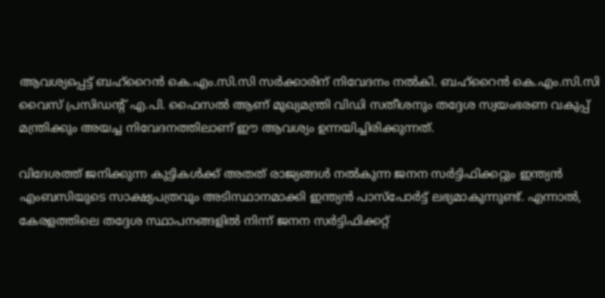ആവശ്യപ്പെട്ട് ബഹ്റൈന്‍ കെ.എം.സി.സി സര്‍ക്കാരിന് നിവേദനം നല്‍കി. ബഹ്റൈന്‍ കെ.എം.സി.സി വൈസ് പ്രസിഡന്റ് എ.പി. ഫൈസല്‍ ആണ് മുഖ്യമന്ത്രി വിഡി സതീശനും തദ്ദേശ സ്വയംഭരണ വകുപ്പ് മന്ത്രിക്കും അയച്ച നിവേദനത്തിലാണ് ഈ ആവശ്യം ഉന്നയിച്ചിരിക്കുന്നത്.

വിദേശത്ത് ജനിക്കുന്ന കുട്ടികള്‍ക്ക് അതത് രാജ്യങ്ങള്‍ നല്‍കുന്ന ജനന സര്‍ട്ടിഫിക്കറ്റും ഇന്ത്യന്‍ എംബസിയുടെ സാക്ഷ്യപത്രവും അടിസ്ഥാനമാക്കി ഇന്ത്യന്‍ പാസ്പോര്‍ട്ട് ലഭ്യമാകുന്നുണ്ട്. എന്നാല്‍, കേരളത്തിലെ തദ്ദേശ സ്ഥാപനങ്ങളില്‍ നിന്ന് ജനന സര്‍ട്ടിഫിക്കറ്റ്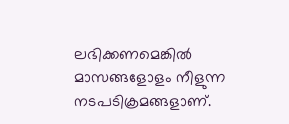ലഭിക്കണമെങ്കില്‍ മാസങ്ങളോളം നീളുന്ന നടപടിക്രമങ്ങളാണ്.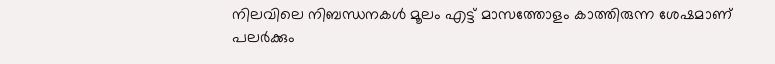നിലവിലെ നിബന്ധനകള്‍ മൂലം എട്ട് മാസത്തോളം കാത്തിരുന്ന ശേഷമാണ് പലര്‍ക്കും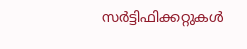സര്‍ട്ടിഫിക്കറ്റുകള്‍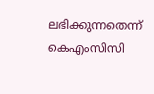ലഭിക്കുന്നതെന്ന് കെഎംസിസി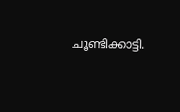ചൂണ്ടിക്കാട്ടി.